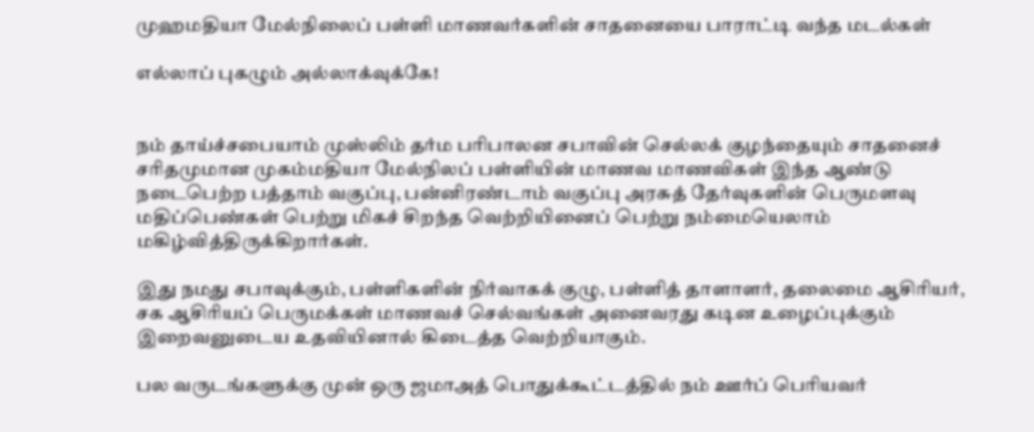முஹமதியா மேல்நிலைப் பள்ளி மாணவர்களின் சாதனையை பாராட்டி வந்த மடல்கள்

எல்லாப் புகழும் அல்லாக்வுக்கே!


நம் தாய்ச்சபையாம் முஸ்லிம் தர்ம பரிபாலன சபாவின் செல்லக் குழந்தையும் சாதனைச் சரிதமுமான முகம்மதியா மேல்நிலப் பள்ளியின் மாணவ மாணவிகள் இந்த ஆண்டு நடைபெற்ற பத்தாம் வகுப்பு, பன்னிரண்டாம் வகுப்பு அரசுத் தேர்வுகளின் பெருமளவு மதிப்பெண்கள் பெற்று மிகச் சிறந்த வெற்றியினைப் பெற்று நம்மையெலாம் மகிழ்வித்திருக்கிறார்கள்.

இது நமது சபாவுக்கும், பள்ளிகளின் நிர்வாகக் குழு, பள்ளித் தாளாளர், தலைமை ஆசிரியர், சக ஆசிரியப் பெருமக்கள் மாணவச் செல்வங்கள் அனைவரது கடின உழைப்புக்கும் இறைவனுடைய உதவியினால் கிடைத்த வெற்றியாகும்.

பல வருடங்களுக்கு முன் ஒரு ஜமாஅத் பொதுக்கூட்டத்தில் நம் ஊர்ப் பெரியவர்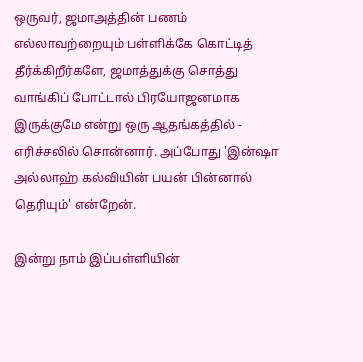ஒருவர், ஜமாஅத்தின் பணம் எல்லாவற்றையும் பள்ளிக்கே கொட்டித் தீர்க்கிறீர்களே, ஜமாத்துக்கு சொத்து வாங்கிப் போட்டால் பிரயோஜனமாக இருக்குமே என்று ஒரு ஆதங்கத்தில் - எரிச்சலில் சொன்னார். அப்போது 'இன்ஷா அல்லாஹ் கல்வியின் பயன் பின்னால் தெரியும்' என்றேன்.

இன்று நாம் இப்பள்ளியின்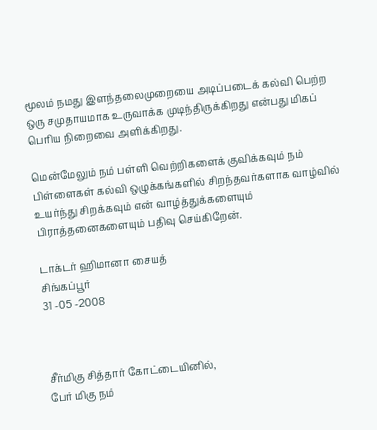மூலம் நமது இளந்தலைமுறையை அடிப்படைக் கல்வி பெற்ற ஒரு சமுதாயமாக உருவாக்க முடிந்திருக்கிறது என்பது மிகப் பெரிய நிறைவை அளிக்கிறது.

மென்மேலும் நம் பள்ளி வெற்றிகளைக் குவிக்கவும் நம் பிள்ளைகள் கல்வி ஒழுக்கங்களில் சிறந்தவர்களாக வாழ்வில் உயர்ந்து சிறக்கவும் என் வாழ்த்துக்களையும் பிராத்தனைகளையும் பதிவு செய்கிறேன்.

டாக்டர் ஹிமானா சையத்
சிங்கப்பூர்
31 -05 -2008



சீர்மிகு சித்தார் கோட்டையினில்,
பேர் மிகு நம்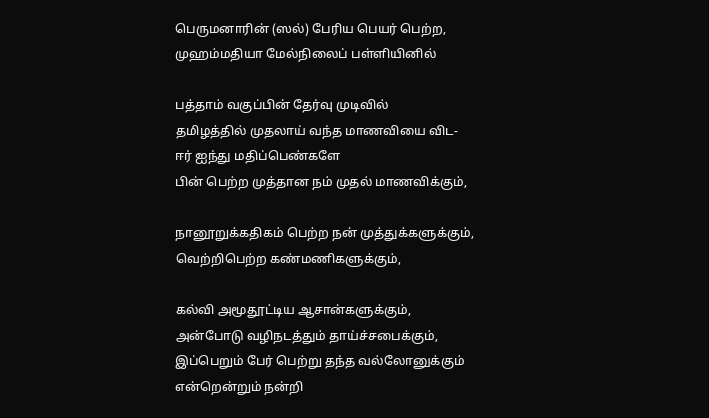பெருமனாரின் (ஸல்) பேரிய பெயர் பெற்ற,
முஹம்மதியா மேல்நிலைப் பள்ளியினில்

பத்தாம் வகுப்பின் தேர்வு முடிவில்
தமிழத்தில் முதலாய் வந்த மாணவியை விட-
ஈர் ஐந்து மதிப்பெண்களே
பின் பெற்ற முத்தான நம் முதல் மாணவிக்கும்,

நானூறுக்கதிகம் பெற்ற நன் முத்துக்களுக்கும்,
வெற்றிபெற்ற கண்மணிகளுக்கும்,

கல்வி அமூதூட்டிய ஆசான்களுக்கும்,
அன்போடு வழிநடத்தும் தாய்ச்சபைக்கும்,
இப்பெறும் பேர் பெற்று தந்த வல்லோனுக்கும்
என்றென்றும் நன்றி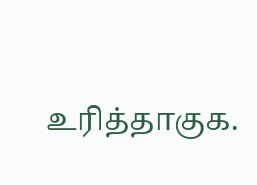உரித்தாகுக.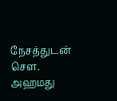நேசத்துடன்
செள. அஹமது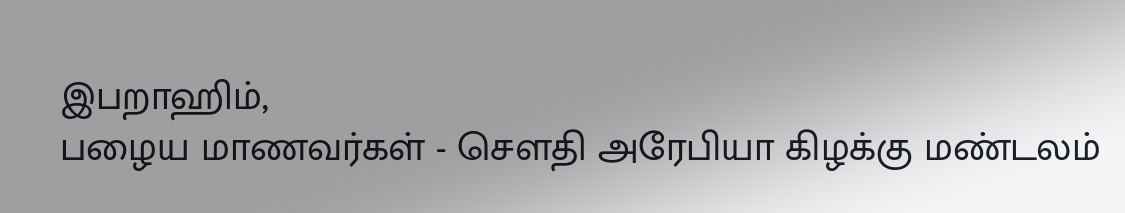இபறாஹிம்,
பழைய மாணவர்கள் - சௌதி அரேபியா கிழக்கு மண்டலம்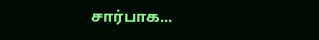சார்பாக...